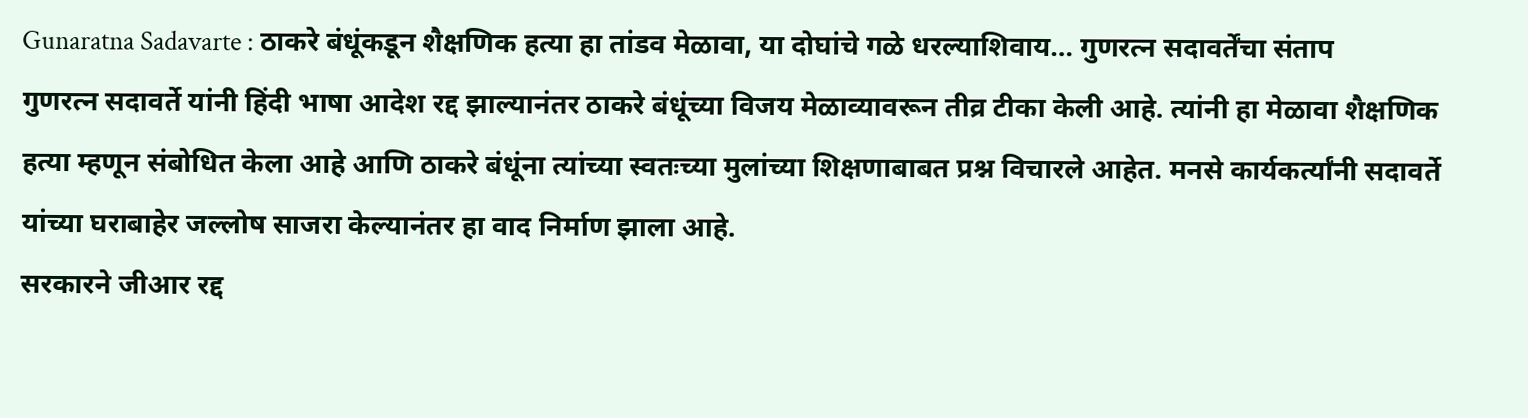Gunaratna Sadavarte : ठाकरे बंधूंकडून शैक्षणिक हत्या हा तांडव मेळावा, या दोघांचे गळे धरल्याशिवाय… गुणरत्न सदावर्तेंचा संताप
गुणरत्न सदावर्ते यांनी हिंदी भाषा आदेश रद्द झाल्यानंतर ठाकरे बंधूंच्या विजय मेळाव्यावरून तीव्र टीका केली आहे. त्यांनी हा मेळावा शैक्षणिक हत्या म्हणून संबोधित केला आहे आणि ठाकरे बंधूंना त्यांच्या स्वतःच्या मुलांच्या शिक्षणाबाबत प्रश्न विचारले आहेत. मनसे कार्यकर्त्यांनी सदावर्ते यांच्या घराबाहेर जल्लोष साजरा केल्यानंतर हा वाद निर्माण झाला आहे.
सरकारने जीआर रद्द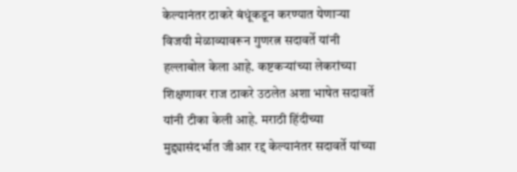केल्यानंतर ठाकरे बंधूंकडून करण्यात येणाऱ्या विजयी मेळाव्यावरून गुणरत्न सदावर्ते यांनी हल्लाबोल केला आहे. कष्टकऱ्यांच्या लेकरांच्या शिक्षणावर राज ठाकरे उठलेत अशा भाषेत सदावर्ते यांनी टीका केली आहे. मराठी हिंदीच्या मुद्द्यासंदर्भात जीआर रद्द केल्यानंतर सदावर्ते यांच्या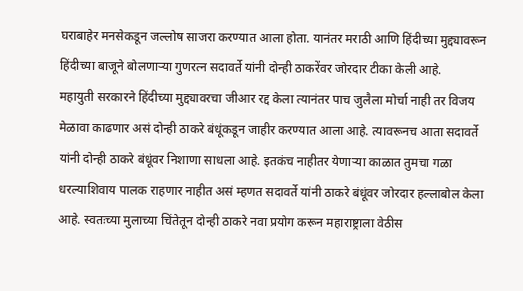घराबाहेर मनसेकडून जल्लोष साजरा करण्यात आला होता. यानंतर मराठी आणि हिंदीच्या मुद्द्यावरून हिंदीच्या बाजूने बोलणाऱ्या गुणरत्न सदावर्ते यांनी दोन्ही ठाकरेंवर जोरदार टीका केली आहे.
महायुती सरकारने हिंदीच्या मुद्द्यावरचा जीआर रद्द केला त्यानंतर पाच जुलैला मोर्चा नाही तर विजय मेळावा काढणार असं दोन्ही ठाकरे बंधूंकडून जाहीर करण्यात आला आहे. त्यावरूनच आता सदावर्ते यांनी दोन्ही ठाकरे बंधूंवर निशाणा साधला आहे. इतकंच नाहीतर येणाऱ्या काळात तुमचा गळा धरल्याशिवाय पालक राहणार नाहीत असं म्हणत सदावर्ते यांनी ठाकरे बंधूंवर जोरदार हल्लाबोल केला आहे. स्वतःच्या मुलाच्या चिंतेतून दोन्ही ठाकरे नवा प्रयोग करून महाराष्ट्राला वेठीस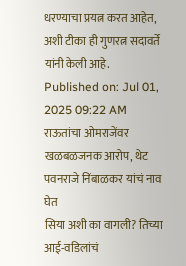धरण्याचा प्रयत्न करत आहेत, अशी टीका ही गुणरत्न सदावर्ते यांनी केली आहे.
Published on: Jul 01, 2025 09:22 AM
राऊतांचा ओमराजेंवर खळबळजनक आरोप, थेट पवनराजे निंबाळकर यांचं नाव घेत
सिया अशी का वागली? तिच्या आई-वडिलांचं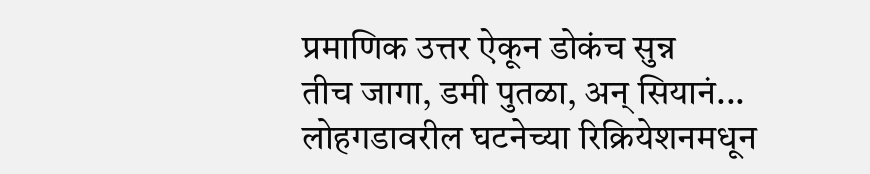प्रमाणिक उत्तर ऐकून डोकंच सुन्न
तीच जागा, डमी पुतळा, अन् सियानं... लोहगडावरील घटनेच्या रिक्रियेशनमधून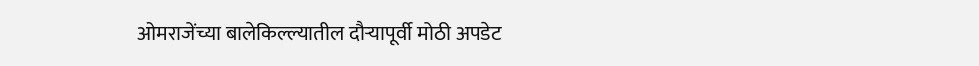ओमराजेंच्या बालेकिल्ल्यातील दौऱ्यापूर्वी मोठी अपडेट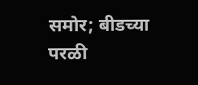समोर; बीडच्या परळी